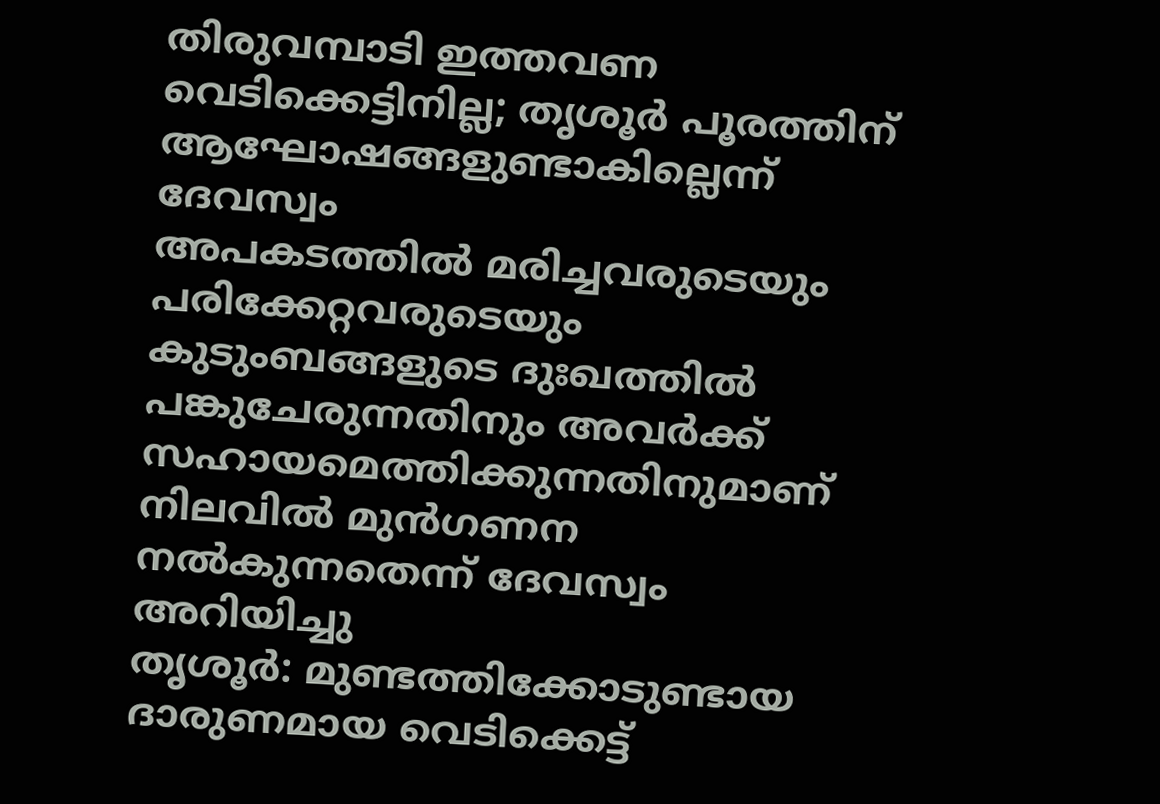തിരുവമ്പാടി ഇത്തവണ വെടിക്കെട്ടിനില്ല; തൃശൂർ പൂരത്തിന് ആഘോഷങ്ങളുണ്ടാകില്ലെന്ന് ദേവസ്വം
അപകടത്തിൽ മരിച്ചവരുടെയും പരിക്കേറ്റവരുടെയും കുടുംബങ്ങളുടെ ദുഃഖത്തിൽ പങ്കുചേരുന്നതിനും അവർക്ക് സഹായമെത്തിക്കുന്നതിനുമാണ് നിലവിൽ മുൻഗണന നൽകുന്നതെന്ന് ദേവസ്വം അറിയിച്ചു
തൃശൂർ: മുണ്ടത്തിക്കോടുണ്ടായ ദാരുണമായ വെടിക്കെട്ട്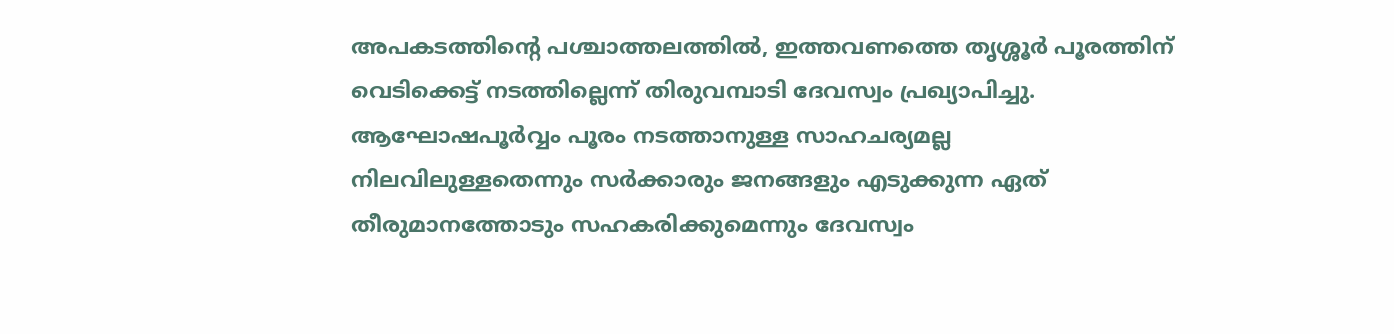അപകടത്തിന്റെ പശ്ചാത്തലത്തിൽ, ഇത്തവണത്തെ തൃശ്ശൂർ പൂരത്തിന് വെടിക്കെട്ട് നടത്തില്ലെന്ന് തിരുവമ്പാടി ദേവസ്വം പ്രഖ്യാപിച്ചു. ആഘോഷപൂർവ്വം പൂരം നടത്താനുള്ള സാഹചര്യമല്ല നിലവിലുള്ളതെന്നും സർക്കാരും ജനങ്ങളും എടുക്കുന്ന ഏത് തീരുമാനത്തോടും സഹകരിക്കുമെന്നും ദേവസ്വം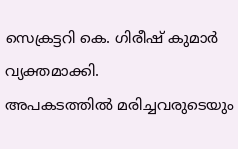സെക്രട്ടറി കെ. ഗിരീഷ് കുമാർ വ്യക്തമാക്കി.
അപകടത്തിൽ മരിച്ചവരുടെയും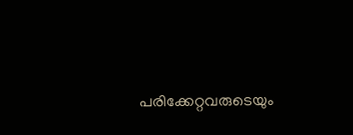പരിക്കേറ്റവരുടെയും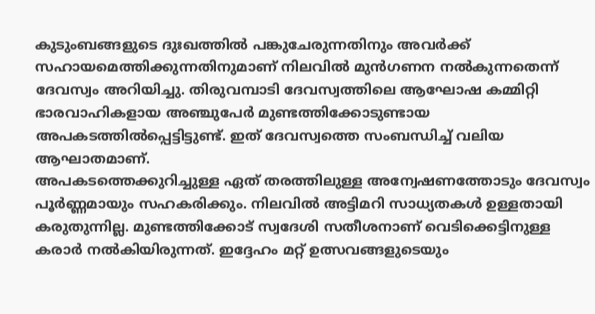കുടുംബങ്ങളുടെ ദുഃഖത്തിൽ പങ്കുചേരുന്നതിനും അവർക്ക് സഹായമെത്തിക്കുന്നതിനുമാണ് നിലവിൽ മുൻഗണന നൽകുന്നതെന്ന് ദേവസ്വം അറിയിച്ചു. തിരുവമ്പാടി ദേവസ്വത്തിലെ ആഘോഷ കമ്മിറ്റി ഭാരവാഹികളായ അഞ്ചുപേർ മുണ്ടത്തിക്കോടുണ്ടായ അപകടത്തിൽപ്പെട്ടിട്ടുണ്ട്. ഇത് ദേവസ്വത്തെ സംബന്ധിച്ച് വലിയ ആഘാതമാണ്.
അപകടത്തെക്കുറിച്ചുള്ള ഏത് തരത്തിലുള്ള അന്വേഷണത്തോടും ദേവസ്വം പൂർണ്ണമായും സഹകരിക്കും. നിലവിൽ അട്ടിമറി സാധ്യതകൾ ഉള്ളതായി കരുതുന്നില്ല. മുണ്ടത്തിക്കോട് സ്വദേശി സതീശനാണ് വെടിക്കെട്ടിനുള്ള കരാർ നൽകിയിരുന്നത്. ഇദ്ദേഹം മറ്റ് ഉത്സവങ്ങളുടെയും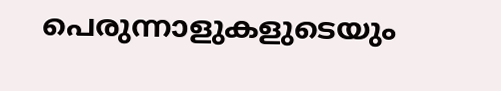പെരുന്നാളുകളുടെയും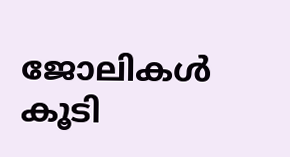ജോലികൾ കൂടി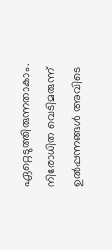ഏറ്റെടുത്തിരുന്നതാകാം. നിരോധിത വെടിമരുന്ന് ഉൽപ്പന്നങ്ങൾ അവിടെ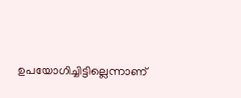ഉപയോഗിച്ചിട്ടില്ലെന്നാണ്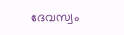ദേവസ്വം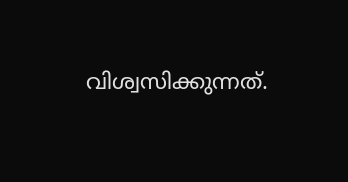വിശ്വസിക്കുന്നത്.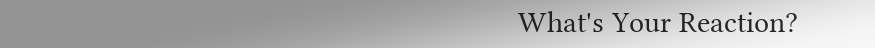What's Your Reaction?